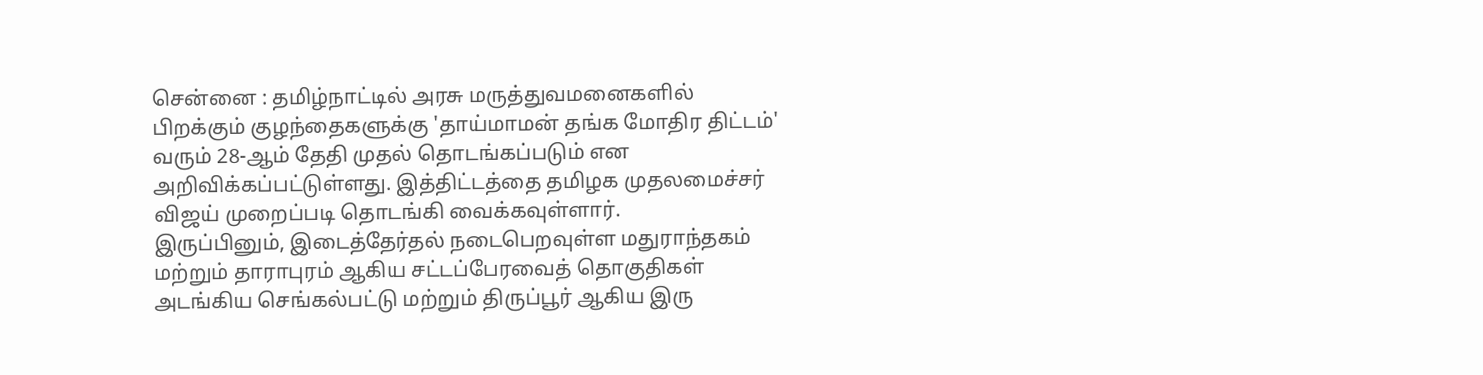சென்னை : தமிழ்நாட்டில் அரசு மருத்துவமனைகளில் பிறக்கும் குழந்தைகளுக்கு 'தாய்மாமன் தங்க மோதிர திட்டம்' வரும் 28-ஆம் தேதி முதல் தொடங்கப்படும் என அறிவிக்கப்பட்டுள்ளது. இத்திட்டத்தை தமிழக முதலமைச்சர் விஜய் முறைப்படி தொடங்கி வைக்கவுள்ளார்.
இருப்பினும், இடைத்தேர்தல் நடைபெறவுள்ள மதுராந்தகம் மற்றும் தாராபுரம் ஆகிய சட்டப்பேரவைத் தொகுதிகள் அடங்கிய செங்கல்பட்டு மற்றும் திருப்பூர் ஆகிய இரு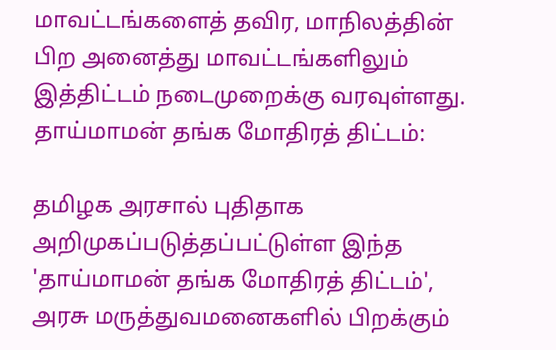மாவட்டங்களைத் தவிர, மாநிலத்தின் பிற அனைத்து மாவட்டங்களிலும் இத்திட்டம் நடைமுறைக்கு வரவுள்ளது.
தாய்மாமன் தங்க மோதிரத் திட்டம்:

தமிழக அரசால் புதிதாக அறிமுகப்படுத்தப்பட்டுள்ள இந்த 'தாய்மாமன் தங்க மோதிரத் திட்டம்', அரசு மருத்துவமனைகளில் பிறக்கும்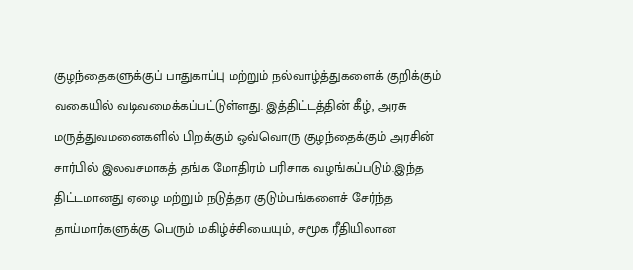குழந்தைகளுக்குப் பாதுகாப்பு மற்றும் நல்வாழ்த்துகளைக் குறிக்கும் வகையில் வடிவமைக்கப்பட்டுள்ளது. இத்திட்டத்தின் கீழ், அரசு மருத்துவமனைகளில் பிறக்கும் ஒவ்வொரு குழந்தைக்கும் அரசின் சார்பில் இலவசமாகத் தங்க மோதிரம் பரிசாக வழங்கப்படும்.இந்த திட்டமானது ஏழை மற்றும் நடுத்தர குடும்பங்களைச் சேர்ந்த தாய்மார்களுக்கு பெரும் மகிழ்ச்சியையும், சமூக ரீதியிலான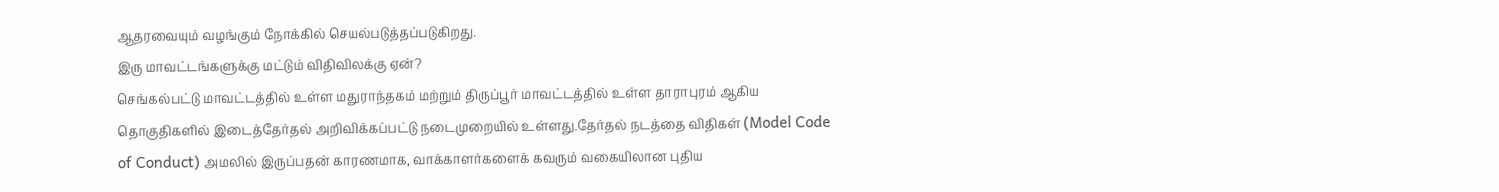ஆதரவையும் வழங்கும் நோக்கில் செயல்படுத்தப்படுகிறது.
இரு மாவட்டங்களுக்கு மட்டும் விதிவிலக்கு ஏன்?
செங்கல்பட்டு மாவட்டத்தில் உள்ள மதுராந்தகம் மற்றும் திருப்பூர் மாவட்டத்தில் உள்ள தாராபுரம் ஆகிய தொகுதிகளில் இடைத்தேர்தல் அறிவிக்கப்பட்டு நடைமுறையில் உள்ளது.தேர்தல் நடத்தை விதிகள் (Model Code of Conduct) அமலில் இருப்பதன் காரணமாக, வாக்காளர்களைக் கவரும் வகையிலான புதிய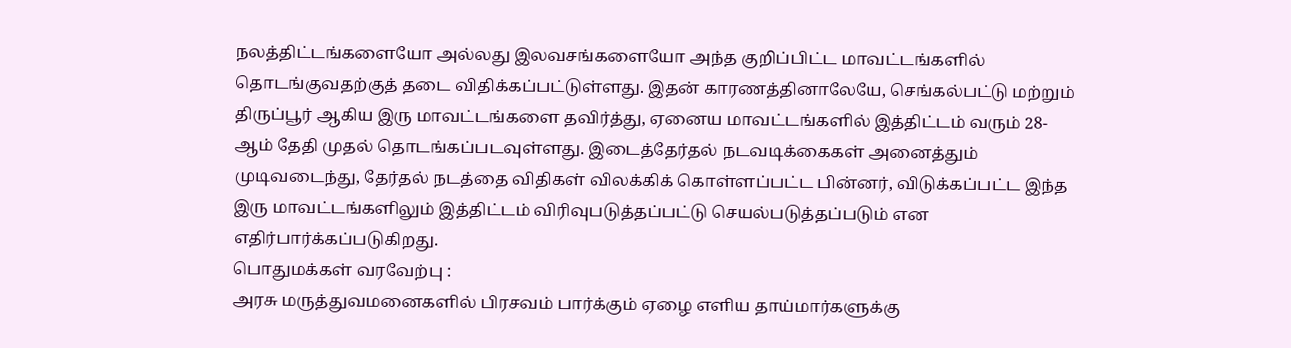நலத்திட்டங்களையோ அல்லது இலவசங்களையோ அந்த குறிப்பிட்ட மாவட்டங்களில் தொடங்குவதற்குத் தடை விதிக்கப்பட்டுள்ளது. இதன் காரணத்தினாலேயே, செங்கல்பட்டு மற்றும் திருப்பூர் ஆகிய இரு மாவட்டங்களை தவிர்த்து, ஏனைய மாவட்டங்களில் இத்திட்டம் வரும் 28-ஆம் தேதி முதல் தொடங்கப்படவுள்ளது. இடைத்தேர்தல் நடவடிக்கைகள் அனைத்தும் முடிவடைந்து, தேர்தல் நடத்தை விதிகள் விலக்கிக் கொள்ளப்பட்ட பின்னர், விடுக்கப்பட்ட இந்த இரு மாவட்டங்களிலும் இத்திட்டம் விரிவுபடுத்தப்பட்டு செயல்படுத்தப்படும் என எதிர்பார்க்கப்படுகிறது.
பொதுமக்கள் வரவேற்பு :
அரசு மருத்துவமனைகளில் பிரசவம் பார்க்கும் ஏழை எளிய தாய்மார்களுக்கு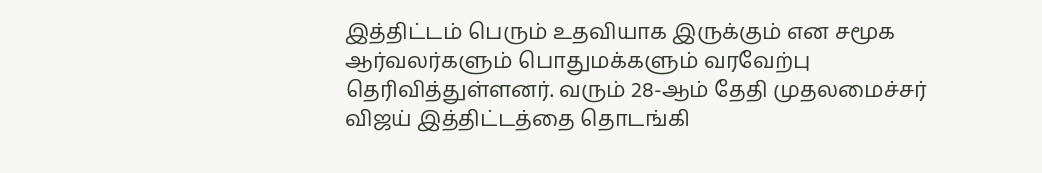இத்திட்டம் பெரும் உதவியாக இருக்கும் என சமூக ஆர்வலர்களும் பொதுமக்களும் வரவேற்பு தெரிவித்துள்ளனர். வரும் 28-ஆம் தேதி முதலமைச்சர் விஜய் இத்திட்டத்தை தொடங்கி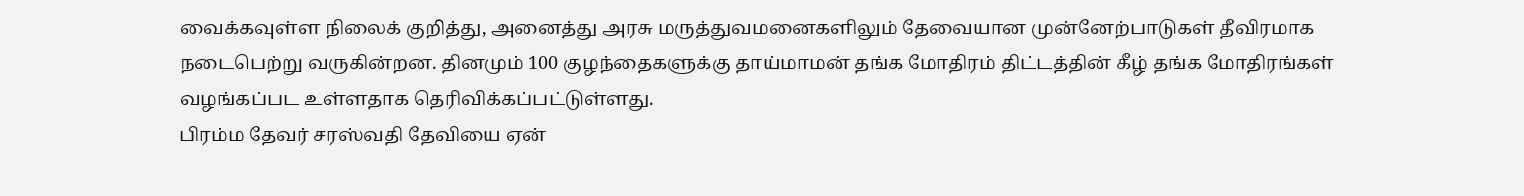வைக்கவுள்ள நிலைக் குறித்து, அனைத்து அரசு மருத்துவமனைகளிலும் தேவையான முன்னேற்பாடுகள் தீவிரமாக நடைபெற்று வருகின்றன. தினமும் 100 குழந்தைகளுக்கு தாய்மாமன் தங்க மோதிரம் திட்டத்தின் கீழ் தங்க மோதிரங்கள் வழங்கப்பட உள்ளதாக தெரிவிக்கப்பட்டுள்ளது.
பிரம்ம தேவர் சரஸ்வதி தேவியை ஏன்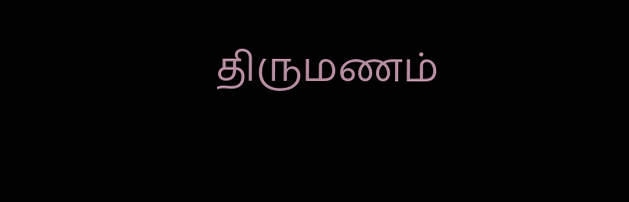திருமணம்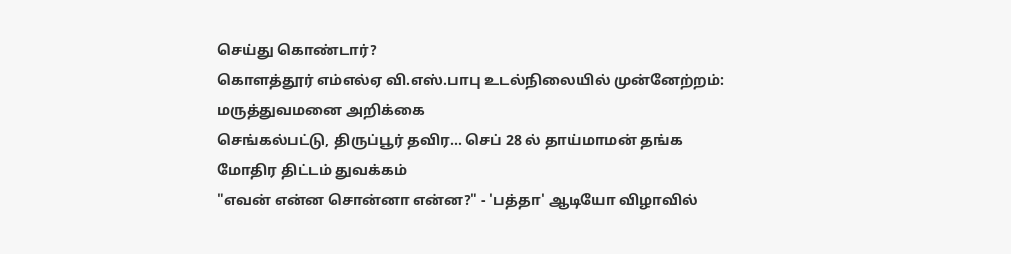செய்து கொண்டார்?
கொளத்தூர் எம்எல்ஏ வி.எஸ்.பாபு உடல்நிலையில் முன்னேற்றம்: மருத்துவமனை அறிக்கை
செங்கல்பட்டு, திருப்பூர் தவிர... செப் 28 ல் தாய்மாமன் தங்க மோதிர திட்டம் துவக்கம்
"எவன் என்ன சொன்னா என்ன?" - 'பத்தா' ஆடியோ விழாவில்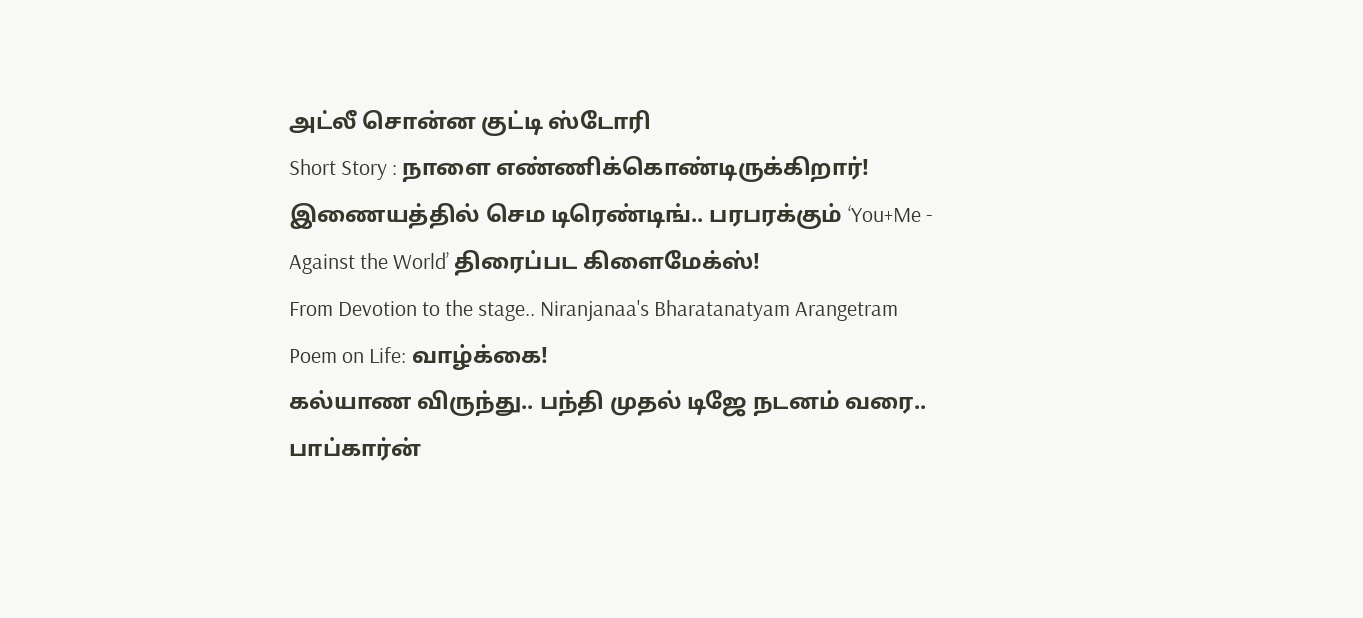அட்லீ சொன்ன குட்டி ஸ்டோரி
Short Story : நாளை எண்ணிக்கொண்டிருக்கிறார்!
இணையத்தில் செம டிரெண்டிங்.. பரபரக்கும் ‘You+Me - Against the World’ திரைப்பட கிளைமேக்ஸ்!
From Devotion to the stage.. Niranjanaa's Bharatanatyam Arangetram
Poem on Life: வாழ்க்கை!
கல்யாண விருந்து.. பந்தி முதல் டிஜே நடனம் வரை.. பாப்கார்ன்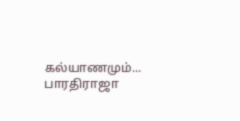கல்யாணமும்... பாரதிராஜா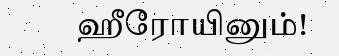ஹீரோயினும்!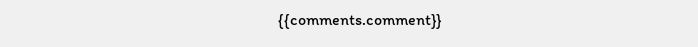{{comments.comment}}